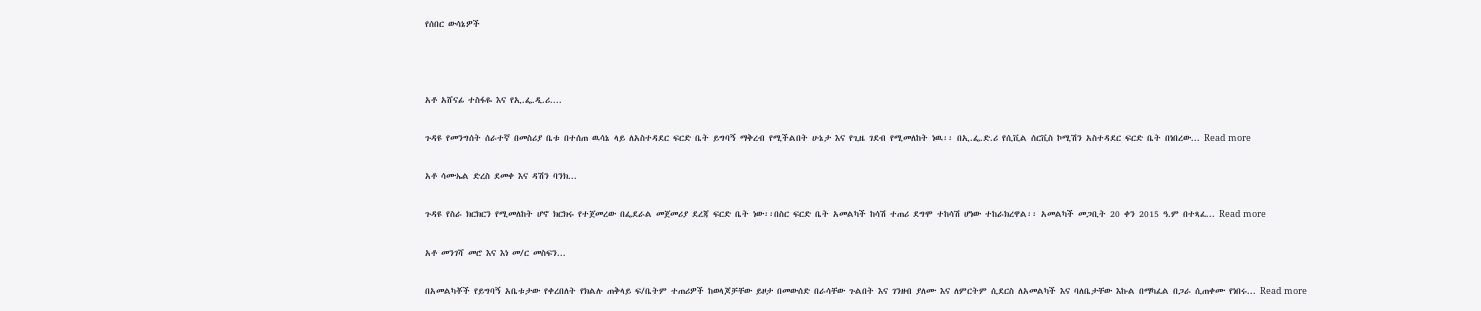የሰበር ውሳኔዎች



አቶ አሸናፊ ተስፋዬ እና የኢ.ፌ.ዲ.ሪ....

ጉዳዩ የመንግሰት ሰራተኛ በመስሪያ ቤቱ በተሰጠ ዉሳኔ ላይ ለአስተዳደር ፍርድ ቤት ይግባኝ ማቅረብ የሚችልበት ሁኔታ እና የጊዜ ገደብ የሚመለከት ነዉ፡፡ በኢ.ፌ.ድ.ሪ የሲቪል ሰርቪስ ኮሚሽን አስተዳደር ፍርድ ቤት በነበረው... Read more

አቶ ሳሙኤል ድረስ ደመቀ እና ዳሽን ባንክ...

ጉዳዩ የስራ ክርክርን የሚመለከት ሆኖ ክርክሩ የተጀመረው በፌደራል መጀመሪያ ደረጃ ፍርድ ቤት ነው፡፡በስር ፍርድ ቤት አመልካች ከሳሽ ተጠሪ ደግሞ ተከሳሽ ሆነው ተከራክረዋል፡፡ አመልካች መጋቢት 20 ቀን 2015 ዓ.ም በተጻፈ... Read more

አቶ መንገሻ መሮ እና እነ መ/ር መስፍን...

በአመልካቾች የይግባኝ አቤቱታው የቀረበለት የክልሉ ጠቅላይ ፍ/ቤትም ተጠሪዎች ከወላጆቻቸው ይዞታ በመውሰድ በራሳቸው ጉልበት እና ገንዘብ ያለሙ እና ለምርትም ሲደርስ ለአመልካች እና ባለቤታቸው እኩል በማካፈል በጋራ ሲጠቀሙ የነበሩ... Read more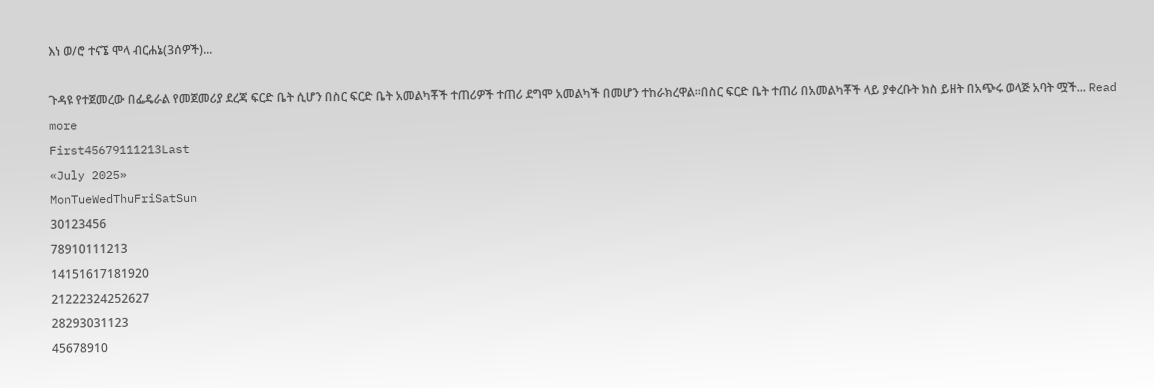እነ ወ/ሮ ተናኜ ሞላ ብርሐኔ(3ሰዎች)...

ጉዳዩ የተጀመረው በፌዴራል የመጀመሪያ ደረጃ ፍርድ ቤት ሲሆን በስር ፍርድ ቤት አመልካቾች ተጠሪዎች ተጠሪ ደግሞ አመልካች በመሆን ተከራክረዋል፡፡በስር ፍርድ ቤት ተጠሪ በአመልካቾች ላይ ያቀረቡት ክስ ይዘት በአጭሩ ወላጅ አባት ሟች... Read more
First45679111213Last
«July 2025»
MonTueWedThuFriSatSun
30123456
78910111213
14151617181920
21222324252627
28293031123
45678910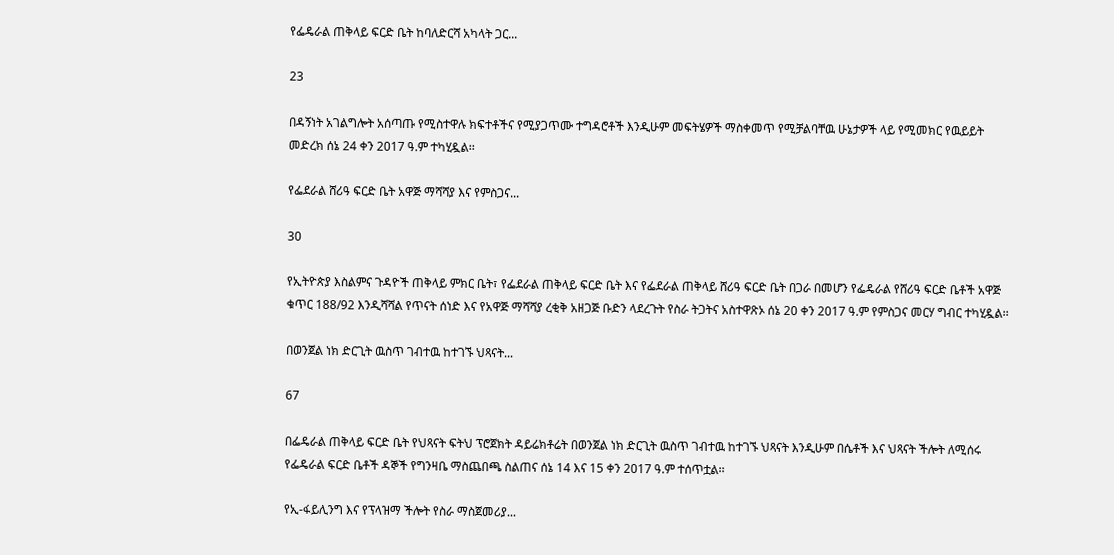የፌዴራል ጠቅላይ ፍርድ ቤት ከባለድርሻ አካላት ጋር...

23

በዳኝነት አገልግሎት አሰጣጡ የሚስተዋሉ ክፍተቶችና የሚያጋጥሙ ተግዳሮቶች እንዲሁም መፍትሄዎች ማስቀመጥ የሚቻልባቸዉ ሁኔታዎች ላይ የሚመክር የዉይይት መድረክ ሰኔ 24 ቀን 2017 ዓ.ም ተካሂዷል፡፡

የፌደራል ሸሪዓ ፍርድ ቤት አዋጅ ማሻሻያ እና የምስጋና...

30

የኢትዮጵያ እስልምና ጉዳዮች ጠቅላይ ምክር ቤት፣ የፌደራል ጠቅላይ ፍርድ ቤት እና የፌደራል ጠቅላይ ሸሪዓ ፍርድ ቤት በጋራ በመሆን የፌዴራል የሸሪዓ ፍርድ ቤቶች አዋጅ ቁጥር 188/92 እንዲሻሻል የጥናት ሰነድ እና የአዋጅ ማሻሻያ ረቂቅ አዘጋጅ ቡድን ላደረጉት የስራ ትጋትና አስተዋጽኦ ሰኔ 20 ቀን 2017 ዓ.ም የምስጋና መርሃ ግብር ተካሂዷል፡፡

በወንጀል ነክ ድርጊት ዉስጥ ገብተዉ ከተገኙ ህጻናት...

67

በፌዴራል ጠቅላይ ፍርድ ቤት የህጻናት ፍትህ ፕሮጀክት ዳይሬክቶሬት በወንጀል ነክ ድርጊት ዉስጥ ገብተዉ ከተገኙ ህጻናት እንዲሁም በሴቶች እና ህጻናት ችሎት ለሚሰሩ የፌዴራል ፍርድ ቤቶች ዳኞች የግንዛቤ ማስጨበጫ ስልጠና ሰኔ 14 እና 15 ቀን 2017 ዓ.ም ተሰጥቷል፡፡

የኢ-ፋይሊንግ እና የፕላዝማ ችሎት የስራ ማስጀመሪያ...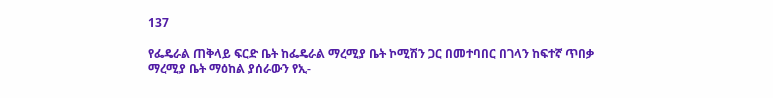137

የፌዴራል ጠቅላይ ፍርድ ቤት ከፌዴራል ማረሚያ ቤት ኮሚሽን ጋር በመተባበር በገላን ከፍተኛ ጥበቃ ማረሚያ ቤት ማዕከል ያሰራውን የኢ-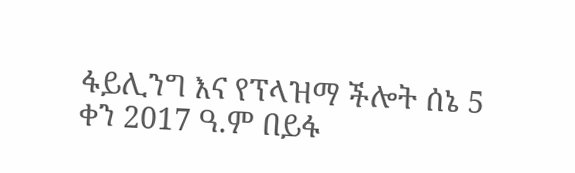ፋይሊንግ እና የፕላዝማ ችሎት ሰኔ 5 ቀን 2017 ዓ.ም በይፋ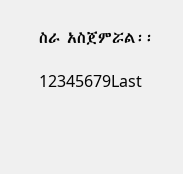ስራ አስጀምሯል፡፡

12345679Last